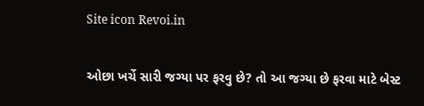Site icon Revoi.in

ઓછા ખર્ચે સારી જગ્યા પર ફરવુ છે? તો આ જગ્યા છે ફરવા માટે બેસ્ટ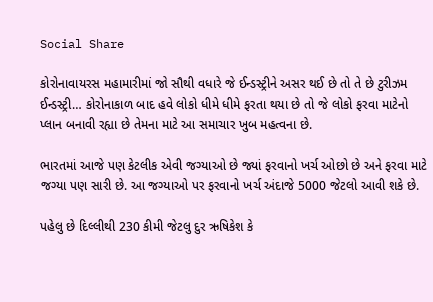Social Share

કોરોનાવાયરસ મહામારીમાં જો સૌથી વધારે જે ઈન્ડસ્ટ્રીને અસર થઈ છે તો તે છે ટુરીઝમ ઈન્ડસ્ટ્રી… કોરોનાકાળ બાદ હવે લોકો ધીમે ધીમે ફરતા થયા છે તો જે લોકો ફરવા માટેનો પ્લાન બનાવી રહ્યા છે તેમના માટે આ સમાચાર ખુબ મહત્વના છે.

ભારતમાં આજે પણ કેટલીક એવી જગ્યાઓ છે જ્યાં ફરવાનો ખર્ચ ઓછો છે અને ફરવા માટે જગ્યા પણ સારી છે. આ જગ્યાઓ પર ફરવાનો ખર્ચ અંદાજે 5000 જેટલો આવી શકે છે.

પહેલુ છે દિલ્લીથી 230 કીમી જેટલુ દુર ઋષિકેશ કે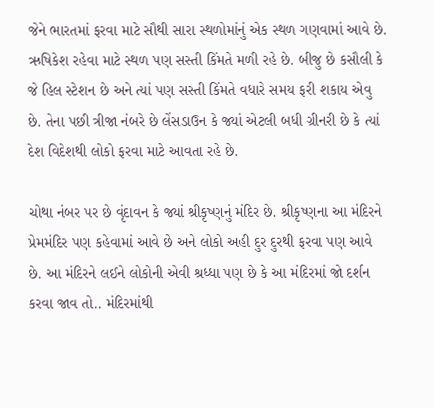જેને ભારતમાં ફરવા માટે સૌથી સારા સ્થળોમાંનું એક સ્થળ ગણવામાં આવે છે. ઋષિકેશ રહેવા માટે સ્થળ પણ સસ્તી કિંમતે મળી રહે છે. બીજુ છે કસૌલી કે જે હિલ સ્ટેશન છે અને ત્યાં પણ સસ્તી કિંમતે વધારે સમય ફરી શકાય એવુ છે. તેના પછી ત્રીજા નંબરે છે લેંસડાઉન કે જ્યાં એટલી બધી ગ્રીનરી છે કે ત્યાં દેશ વિદેશથી લોકો ફરવા માટે આવતા રહે છે.

ચોથા નંબર પર છે વૃંદાવન કે જ્યાં શ્રીકૃષ્ણનું મંદિર છે. શ્રીકૃષ્ણના આ મંદિરને પ્રેમમંદિર પણ કહેવામાં આવે છે અને લોકો અહી દુર દુરથી ફરવા પણ આવે છે. આ મંદિરને લઈને લોકોની એવી શ્રધ્ધા પણ છે કે આ મંદિરમાં જો દર્શન કરવા જાવ તો.. મંદિરમાંથી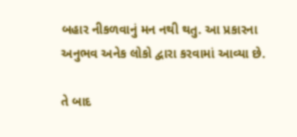બહાર નીકળવાનું મન નથી થતુ. આ પ્રકારના અનુભવ અનેક લોકો દ્વારા કરવામાં આવ્યા છે.

તે બાદ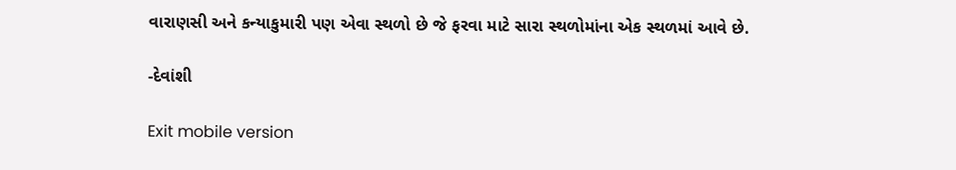વારાણસી અને કન્યાકુમારી પણ એવા સ્થળો છે જે ફરવા માટે સારા સ્થળોમાંના એક સ્થળમાં આવે છે.

-દેવાંશી

Exit mobile version